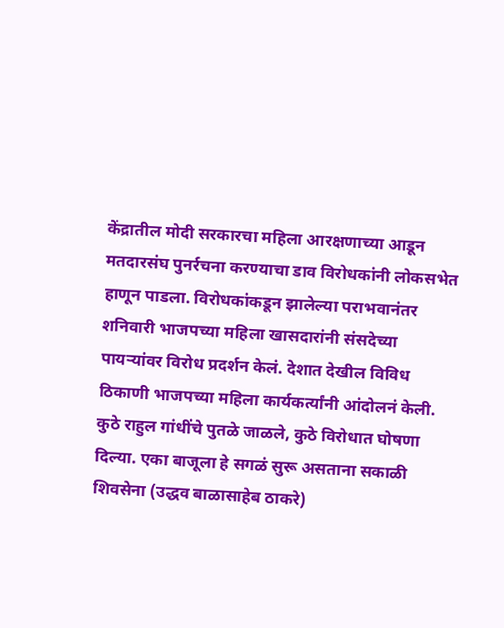केंद्रातील मोदी सरकारचा महिला आरक्षणाच्या आडून मतदारसंघ पुनर्रचना करण्याचा डाव विरोधकांनी लोकसभेत हाणून पाडला. विरोधकांकडून झालेल्या पराभवानंतर शनिवारी भाजपच्या महिला खासदारांनी संसदेच्या पायऱ्यांवर विरोध प्रदर्शन केलं. देशात देखील विविध ठिकाणी भाजपच्या महिला कार्यकर्त्यांनी आंदोलनं केली. कुठे राहुल गांधींचे पुतळे जाळले, कुठे विरोधात घोषणा दिल्या. एका बाजूला हे सगळं सुरू असताना सकाळी शिवसेना (उद्धव बाळासाहेब ठाकरे)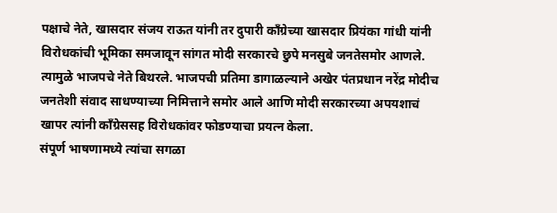पक्षाचे नेते, खासदार संजय राऊत यांनी तर दुपारी काँग्रेच्या खासदार प्रियंका गांधी यांनी विरोधकांची भूमिका समजावून सांगत मोदी सरकारचे छुपे मनसुबे जनतेसमोर आणले. त्यामुळे भाजपचे नेते बिथरले. भाजपची प्रतिमा डागाळल्याने अखेर पंतप्रधान नरेंद्र मोदीच जनतेशी संवाद साधण्याच्या निमित्ताने समोर आले आणि मोदी सरकारच्या अपयशाचं खापर त्यांनी काँग्रेससह विरोधकांवर फोडण्याचा प्रयत्न केला.
संपूर्ण भाषणामध्ये त्यांचा सगळा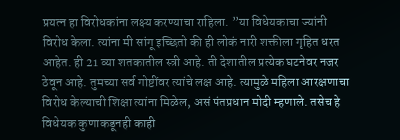प्रयत्न हा विरोधकांना लक्ष्य करण्याचा राहिला. ”या विधेयकाचा ज्यांनी विरोध केला. त्यांना मी सांगू इच्छितो की ही लोकं नारी शक्तीला गृहित धरत आहेत. ही 21 व्या शतकातील स्त्री आहे. ती देशातील प्रत्येक घटनेवर नजर ठेवून आहे. तुमच्या सर्व गोष्टींवर त्यांचे लक्ष आहे. त्यामुळे महिला आरक्षणाचा विरोध केल्याची शिक्षा त्यांना मिळेल, असं पंतप्रधान मोदी म्हणाले. तसेच हे विधेयक कुणाकडूनही काही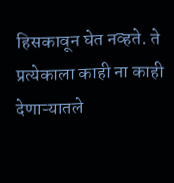हिसकावून घेत नव्हते. ते प्रत्येकाला काही ना काही देणाऱ्यातले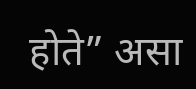होते” असा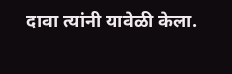दावा त्यांनी यावेळी केला.